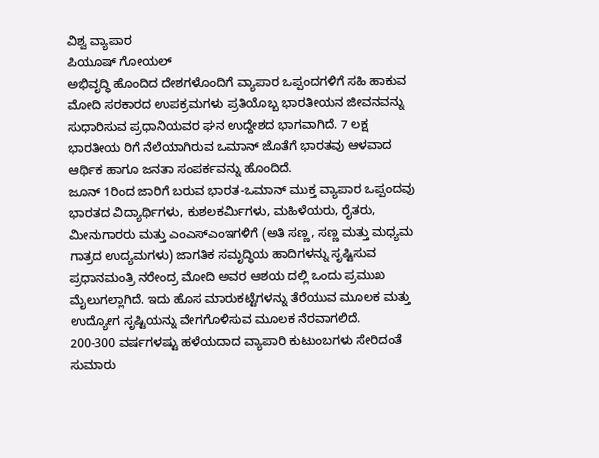ವಿಶ್ವ ವ್ಯಾಪಾರ
ಪಿಯೂಷ್ ಗೋಯಲ್
ಅಭಿವೃದ್ಧಿ ಹೊಂದಿದ ದೇಶಗಳೊಂದಿಗೆ ವ್ಯಾಪಾರ ಒಪ್ಪಂದಗಳಿಗೆ ಸಹಿ ಹಾಕುವ ಮೋದಿ ಸರಕಾರದ ಉಪಕ್ರಮಗಳು ಪ್ರತಿಯೊಬ್ಬ ಭಾರತೀಯನ ಜೀವನವನ್ನು ಸುಧಾರಿಸುವ ಪ್ರಧಾನಿಯವರ ಘನ ಉದ್ದೇಶದ ಭಾಗವಾಗಿದೆ. 7 ಲಕ್ಷ ಭಾರತೀಯ ರಿಗೆ ನೆಲೆಯಾಗಿರುವ ಒಮಾನ್ ಜೊತೆಗೆ ಭಾರತವು ಆಳವಾದ ಆರ್ಥಿಕ ಹಾಗೂ ಜನತಾ ಸಂಪರ್ಕವನ್ನು ಹೊಂದಿದೆ.
ಜೂನ್ 1ರಿಂದ ಜಾರಿಗೆ ಬರುವ ಭಾರತ-ಒಮಾನ್ ಮುಕ್ತ ವ್ಯಾಪಾರ ಒಪ್ಪಂದವು ಭಾರತದ ವಿದ್ಯಾರ್ಥಿಗಳು, ಕುಶಲಕರ್ಮಿಗಳು, ಮಹಿಳೆಯರು, ರೈತರು, ಮೀನುಗಾರರು ಮತ್ತು ಎಂಎಸ್ಎಂಇಗಳಿಗೆ (ಅತಿ ಸಣ್ಣ, ಸಣ್ಣ ಮತ್ತು ಮಧ್ಯಮ ಗಾತ್ರದ ಉದ್ಯಮಗಳು) ಜಾಗತಿಕ ಸಮೃದ್ಧಿಯ ಹಾದಿಗಳನ್ನು ಸೃಷ್ಟಿಸುವ ಪ್ರಧಾನಮಂತ್ರಿ ನರೇಂದ್ರ ಮೋದಿ ಅವರ ಆಶಯ ದಲ್ಲಿ ಒಂದು ಪ್ರಮುಖ ಮೈಲುಗಲ್ಲಾಗಿದೆ. ಇದು ಹೊಸ ಮಾರುಕಟ್ಟೆಗಳನ್ನು ತೆರೆಯುವ ಮೂಲಕ ಮತ್ತು ಉದ್ಯೋಗ ಸೃಷ್ಟಿಯನ್ನು ವೇಗಗೊಳಿಸುವ ಮೂಲಕ ನೆರವಾಗಲಿದೆ.
200-300 ವರ್ಷಗಳಷ್ಟು ಹಳೆಯದಾದ ವ್ಯಾಪಾರಿ ಕುಟುಂಬಗಳು ಸೇರಿದಂತೆ ಸುಮಾರು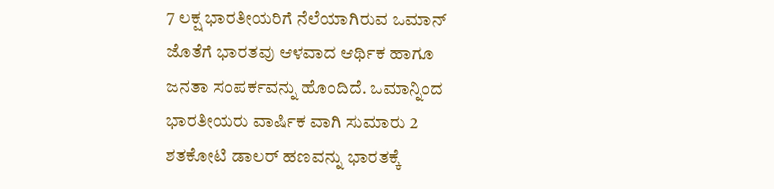7 ಲಕ್ಷ ಭಾರತೀಯರಿಗೆ ನೆಲೆಯಾಗಿರುವ ಒಮಾನ್ ಜೊತೆಗೆ ಭಾರತವು ಆಳವಾದ ಆರ್ಥಿಕ ಹಾಗೂ ಜನತಾ ಸಂಪರ್ಕವನ್ನು ಹೊಂದಿದೆ. ಒಮಾನ್ನಿಂದ ಭಾರತೀಯರು ವಾರ್ಷಿಕ ವಾಗಿ ಸುಮಾರು 2 ಶತಕೋಟಿ ಡಾಲರ್ ಹಣವನ್ನು ಭಾರತಕ್ಕೆ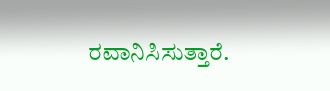ರವಾನಿಸಿಸುತ್ತಾರೆ.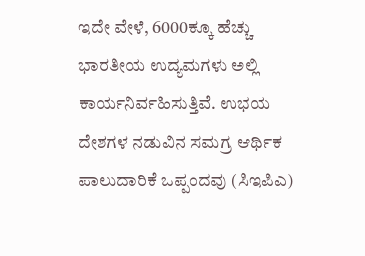ಇದೇ ವೇಳೆ, 6000ಕ್ಕೂ ಹೆಚ್ಚು ಭಾರತೀಯ ಉದ್ಯಮಗಳು ಅಲ್ಲಿ ಕಾರ್ಯನಿರ್ವಹಿಸುತ್ತಿವೆ. ಉಭಯ ದೇಶಗಳ ನಡುವಿನ ಸಮಗ್ರ ಆರ್ಥಿಕ ಪಾಲುದಾರಿಕೆ ಒಪ್ಪಂದವು (ಸಿಇಪಿಎ)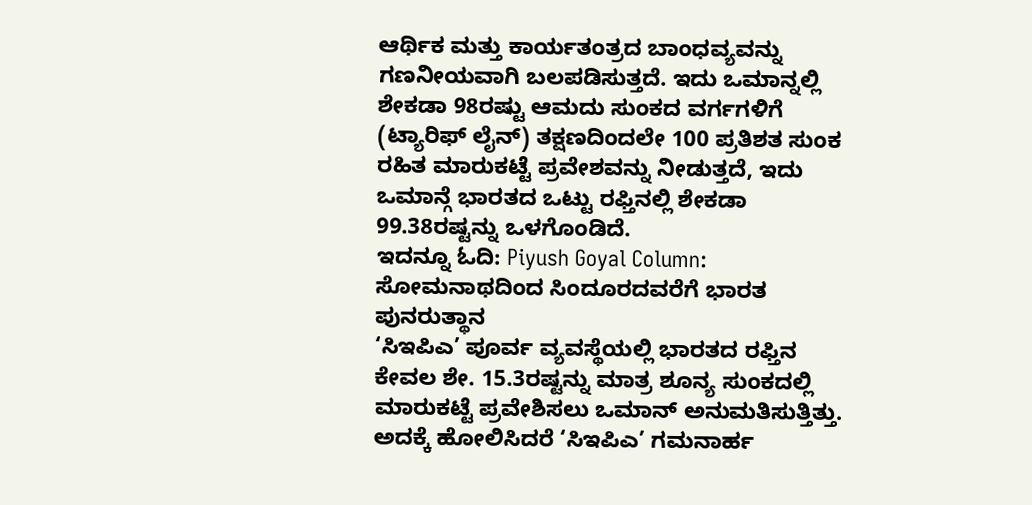ಆರ್ಥಿಕ ಮತ್ತು ಕಾರ್ಯತಂತ್ರದ ಬಾಂಧವ್ಯವನ್ನು ಗಣನೀಯವಾಗಿ ಬಲಪಡಿಸುತ್ತದೆ. ಇದು ಒಮಾನ್ನಲ್ಲಿ ಶೇಕಡಾ 98ರಷ್ಟು ಆಮದು ಸುಂಕದ ವರ್ಗಗಳಿಗೆ (ಟ್ಯಾರಿಫ್ ಲೈನ್) ತಕ್ಷಣದಿಂದಲೇ 100 ಪ್ರತಿಶತ ಸುಂಕ ರಹಿತ ಮಾರುಕಟ್ಟೆ ಪ್ರವೇಶವನ್ನು ನೀಡುತ್ತದೆ, ಇದು ಒಮಾನ್ಗೆ ಭಾರತದ ಒಟ್ಟು ರಫ್ತಿನಲ್ಲಿ ಶೇಕಡಾ 99.38ರಷ್ಟನ್ನು ಒಳಗೊಂಡಿದೆ.
ಇದನ್ನೂ ಓದಿ: Piyush Goyal Column: ಸೋಮನಾಥದಿಂದ ಸಿಂದೂರದವರೆಗೆ ಭಾರತ ಪುನರುತ್ಥಾನ
‘ಸಿಇಪಿಎ’ ಪೂರ್ವ ವ್ಯವಸ್ಥೆಯಲ್ಲಿ ಭಾರತದ ರಫ್ತಿನ ಕೇವಲ ಶೇ. 15.3ರಷ್ಟನ್ನು ಮಾತ್ರ ಶೂನ್ಯ ಸುಂಕದಲ್ಲಿ ಮಾರುಕಟ್ಟೆ ಪ್ರವೇಶಿಸಲು ಒಮಾನ್ ಅನುಮತಿಸುತ್ತಿತ್ತು. ಅದಕ್ಕೆ ಹೋಲಿಸಿದರೆ ‘ಸಿಇಪಿಎ’ ಗಮನಾರ್ಹ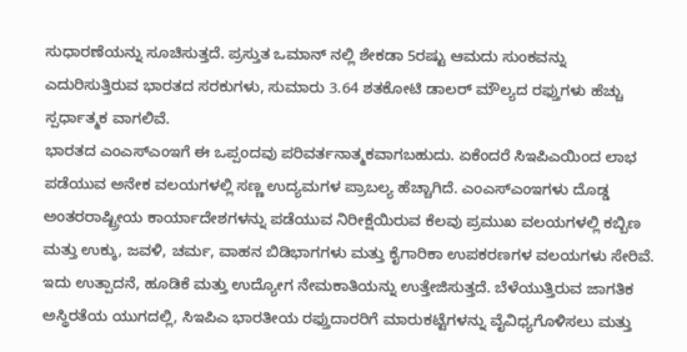ಸುಧಾರಣೆಯನ್ನು ಸೂಚಿಸುತ್ತದೆ. ಪ್ರಸ್ತುತ ಒಮಾನ್ ನಲ್ಲಿ ಶೇಕಡಾ 5ರಷ್ಟು ಆಮದು ಸುಂಕವನ್ನು ಎದುರಿಸುತ್ತಿರುವ ಭಾರತದ ಸರಕುಗಳು, ಸುಮಾರು 3.64 ಶತಕೋಟಿ ಡಾಲರ್ ಮೌಲ್ಯದ ರಫ್ತುಗಳು ಹೆಚ್ಚು ಸ್ಪರ್ಧಾತ್ಮಕ ವಾಗಲಿವೆ.
ಭಾರತದ ಎಂಎಸ್ಎಂಇಗೆ ಈ ಒಪ್ಪಂದವು ಪರಿವರ್ತನಾತ್ಮಕವಾಗಬಹುದು. ಏಕೆಂದರೆ ಸಿಇಪಿಎಯಿಂದ ಲಾಭ ಪಡೆಯುವ ಅನೇಕ ವಲಯಗಳಲ್ಲಿ ಸಣ್ಣ ಉದ್ಯಮಗಳ ಪ್ರಾಬಲ್ಯ ಹೆಚ್ಚಾಗಿದೆ. ಎಂಎಸ್ಎಂಇಗಳು ದೊಡ್ಡ ಅಂತರರಾಷ್ಟ್ರೀಯ ಕಾರ್ಯಾದೇಶಗಳನ್ನು ಪಡೆಯುವ ನಿರೀಕ್ಷೆಯಿರುವ ಕೆಲವು ಪ್ರಮುಖ ವಲಯಗಳಲ್ಲಿ ಕಬ್ಬಿಣ ಮತ್ತು ಉಕ್ಕು, ಜವಳಿ, ಚರ್ಮ, ವಾಹನ ಬಿಡಿಭಾಗಗಳು ಮತ್ತು ಕೈಗಾರಿಕಾ ಉಪಕರಣಗಳ ವಲಯಗಳು ಸೇರಿವೆ.
ಇದು ಉತ್ಪಾದನೆ, ಹೂಡಿಕೆ ಮತ್ತು ಉದ್ಯೋಗ ನೇಮಕಾತಿಯನ್ನು ಉತ್ತೇಜಿಸುತ್ತದೆ. ಬೆಳೆಯುತ್ತಿರುವ ಜಾಗತಿಕ ಅಸ್ಥಿರತೆಯ ಯುಗದಲ್ಲಿ, ಸಿಇಪಿಎ ಭಾರತೀಯ ರಫ್ತುದಾರರಿಗೆ ಮಾರುಕಟ್ಟೆಗಳನ್ನು ವೈವಿಧ್ಯಗೊಳಿಸಲು ಮತ್ತು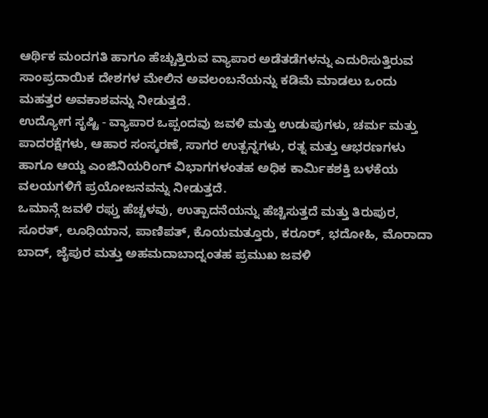ಆರ್ಥಿಕ ಮಂದಗತಿ ಹಾಗೂ ಹೆಚ್ಚುತ್ತಿರುವ ವ್ಯಾಪಾರ ಅಡೆತಡೆಗಳನ್ನು ಎದುರಿಸುತ್ತಿರುವ ಸಾಂಪ್ರದಾಯಿಕ ದೇಶಗಳ ಮೇಲಿನ ಅವಲಂಬನೆಯನ್ನು ಕಡಿಮೆ ಮಾಡಲು ಒಂದು ಮಹತ್ತರ ಅವಕಾಶವನ್ನು ನೀಡುತ್ತದೆ.
ಉದ್ಯೋಗ ಸೃಷ್ಟಿ - ವ್ಯಾಪಾರ ಒಪ್ಪಂದವು ಜವಳಿ ಮತ್ತು ಉಡುಪುಗಳು, ಚರ್ಮ ಮತ್ತು ಪಾದರಕ್ಷೆಗಳು, ಆಹಾರ ಸಂಸ್ಕರಣೆ, ಸಾಗರ ಉತ್ಪನ್ನಗಳು, ರತ್ನ ಮತ್ತು ಆಭರಣಗಳು ಹಾಗೂ ಆಯ್ದ ಎಂಜಿನಿಯರಿಂಗ್ ವಿಭಾಗಗಳಂತಹ ಅಧಿಕ ಕಾರ್ಮಿಕಶಕ್ತಿ ಬಳಕೆಯ ವಲಯಗಳಿಗೆ ಪ್ರಯೋಜನವನ್ನು ನೀಡುತ್ತದೆ.
ಒಮಾನ್ಗೆ ಜವಳಿ ರಫ್ತು ಹೆಚ್ಚಳವು, ಉತ್ಪಾದನೆಯನ್ನು ಹೆಚ್ಚಿಸುತ್ತದೆ ಮತ್ತು ತಿರುಪುರ, ಸೂರತ್, ಲೂಧಿಯಾನ, ಪಾಣಿಪತ್, ಕೊಯಮತ್ತೂರು, ಕರೂರ್, ಭದೋಹಿ, ಮೊರಾದಾ ಬಾದ್, ಜೈಪುರ ಮತ್ತು ಅಹಮದಾಬಾದ್ನಂತಹ ಪ್ರಮುಖ ಜವಳಿ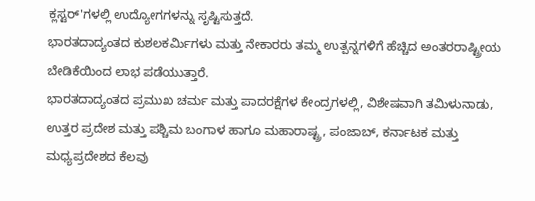ಕ್ಲಸ್ಟರ್'ಗಳಲ್ಲಿ ಉದ್ಯೋಗಗಳನ್ನು ಸೃಷ್ಟಿಸುತ್ತದೆ.
ಭಾರತದಾದ್ಯಂತದ ಕುಶಲಕರ್ಮಿಗಳು ಮತ್ತು ನೇಕಾರರು ತಮ್ಮ ಉತ್ಪನ್ನಗಳಿಗೆ ಹೆಚ್ಚಿದ ಅಂತರರಾಷ್ಟ್ರೀಯ ಬೇಡಿಕೆಯಿಂದ ಲಾಭ ಪಡೆಯುತ್ತಾರೆ.
ಭಾರತದಾದ್ಯಂತದ ಪ್ರಮುಖ ಚರ್ಮ ಮತ್ತು ಪಾದರಕ್ಷೆಗಳ ಕೇಂದ್ರಗಳಲ್ಲಿ, ವಿಶೇಷವಾಗಿ ತಮಿಳುನಾಡು, ಉತ್ತರ ಪ್ರದೇಶ ಮತ್ತು ಪಶ್ಚಿಮ ಬಂಗಾಳ ಹಾಗೂ ಮಹಾರಾಷ್ಟ್ರ, ಪಂಜಾಬ್, ಕರ್ನಾಟಕ ಮತ್ತು ಮಧ್ಯಪ್ರದೇಶದ ಕೆಲವು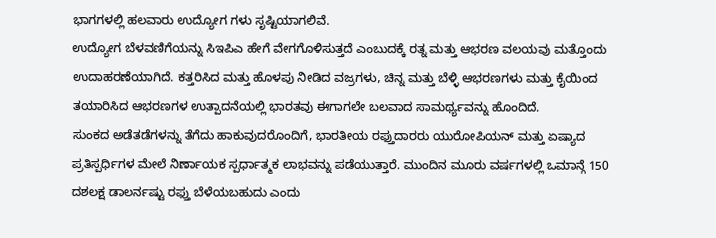ಭಾಗಗಳಲ್ಲಿ ಹಲವಾರು ಉದ್ಯೋಗ ಗಳು ಸೃಷ್ಟಿಯಾಗಲಿವೆ.
ಉದ್ಯೋಗ ಬೆಳವಣಿಗೆಯನ್ನು ಸಿಇಪಿಎ ಹೇಗೆ ವೇಗಗೊಳಿಸುತ್ತದೆ ಎಂಬುದಕ್ಕೆ ರತ್ನ ಮತ್ತು ಆಭರಣ ವಲಯವು ಮತ್ತೊಂದು ಉದಾಹರಣೆಯಾಗಿದೆ. ಕತ್ತರಿಸಿದ ಮತ್ತು ಹೊಳಪು ನೀಡಿದ ವಜ್ರಗಳು, ಚಿನ್ನ ಮತ್ತು ಬೆಳ್ಳಿ ಆಭರಣಗಳು ಮತ್ತು ಕೈಯಿಂದ ತಯಾರಿಸಿದ ಆಭರಣಗಳ ಉತ್ಪಾದನೆಯಲ್ಲಿ ಭಾರತವು ಈಗಾಗಲೇ ಬಲವಾದ ಸಾಮರ್ಥ್ಯವನ್ನು ಹೊಂದಿದೆ.
ಸುಂಕದ ಅಡೆತಡೆಗಳನ್ನು ತೆಗೆದು ಹಾಕುವುದರೊಂದಿಗೆ, ಭಾರತೀಯ ರಫ್ತುದಾರರು ಯುರೋಪಿಯನ್ ಮತ್ತು ಏಷ್ಯಾದ ಪ್ರತಿಸ್ಪರ್ಧಿಗಳ ಮೇಲೆ ನಿರ್ಣಾಯಕ ಸ್ಪರ್ಧಾತ್ಮಕ ಲಾಭವನ್ನು ಪಡೆಯುತ್ತಾರೆ. ಮುಂದಿನ ಮೂರು ವರ್ಷಗಳಲ್ಲಿ ಒಮಾನ್ಗೆ 150 ದಶಲಕ್ಷ ಡಾಲರ್ನಷ್ಟು ರಫ್ತು ಬೆಳೆಯಬಹುದು ಎಂದು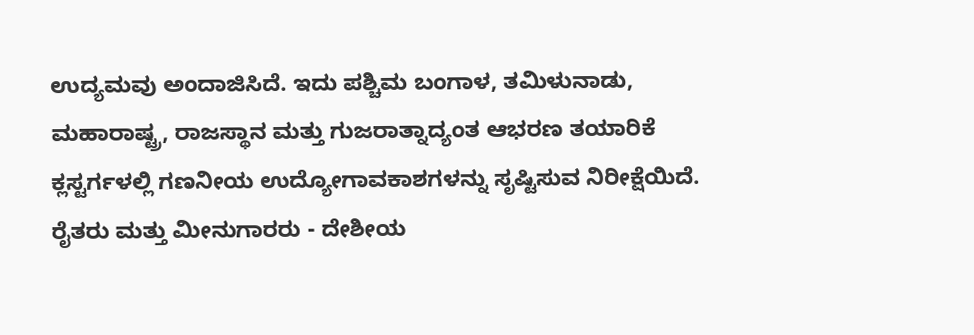ಉದ್ಯಮವು ಅಂದಾಜಿಸಿದೆ. ಇದು ಪಶ್ಚಿಮ ಬಂಗಾಳ, ತಮಿಳುನಾಡು, ಮಹಾರಾಷ್ಟ್ರ, ರಾಜಸ್ಥಾನ ಮತ್ತು ಗುಜರಾತ್ನಾದ್ಯಂತ ಆಭರಣ ತಯಾರಿಕೆ ಕ್ಲಸ್ಟರ್ಗಳಲ್ಲಿ ಗಣನೀಯ ಉದ್ಯೋಗಾವಕಾಶಗಳನ್ನು ಸೃಷ್ಟಿಸುವ ನಿರೀಕ್ಷೆಯಿದೆ.
ರೈತರು ಮತ್ತು ಮೀನುಗಾರರು - ದೇಶೀಯ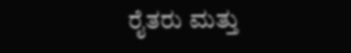ರೈತರು ಮತ್ತು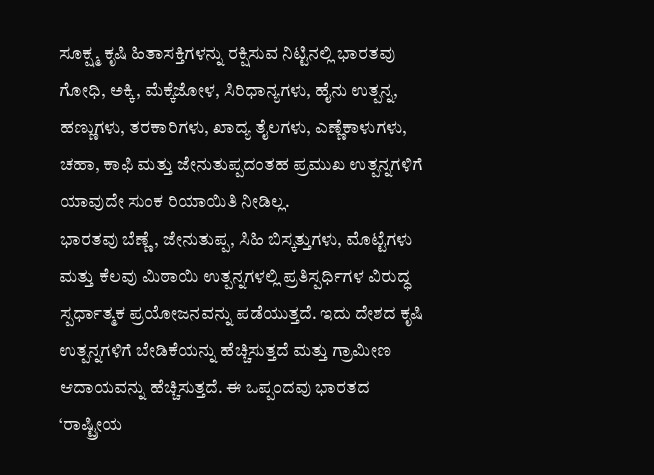ಸೂಕ್ಷ್ಮ ಕೃಷಿ ಹಿತಾಸಕ್ತಿಗಳನ್ನು ರಕ್ಷಿಸುವ ನಿಟ್ಟಿನಲ್ಲಿ ಭಾರತವು ಗೋಧಿ, ಅಕ್ಕಿ, ಮೆಕ್ಕೆಜೋಳ, ಸಿರಿಧಾನ್ಯಗಳು, ಹೈನು ಉತ್ಪನ್ನ, ಹಣ್ಣುಗಳು, ತರಕಾರಿಗಳು, ಖಾದ್ಯ ತೈಲಗಳು, ಎಣ್ಣೆಕಾಳುಗಳು, ಚಹಾ, ಕಾಫಿ ಮತ್ತು ಜೇನುತುಪ್ಪದಂತಹ ಪ್ರಮುಖ ಉತ್ಪನ್ನಗಳಿಗೆ ಯಾವುದೇ ಸುಂಕ ರಿಯಾಯಿತಿ ನೀಡಿಲ್ಲ.
ಭಾರತವು ಬೆಣ್ಣೆ, ಜೇನುತುಪ್ಪ, ಸಿಹಿ ಬಿಸ್ಕತ್ತುಗಳು, ಮೊಟ್ಟೆಗಳು ಮತ್ತು ಕೆಲವು ಮಿಠಾಯಿ ಉತ್ಪನ್ನಗಳಲ್ಲಿ ಪ್ರತಿಸ್ಪರ್ಧಿಗಳ ವಿರುದ್ಧ ಸ್ಪರ್ಧಾತ್ಮಕ ಪ್ರಯೋಜನವನ್ನು ಪಡೆಯುತ್ತದೆ. ಇದು ದೇಶದ ಕೃಷಿ ಉತ್ಪನ್ನಗಳಿಗೆ ಬೇಡಿಕೆಯನ್ನು ಹೆಚ್ಚಿಸುತ್ತದೆ ಮತ್ತು ಗ್ರಾಮೀಣ ಆದಾಯವನ್ನು ಹೆಚ್ಚಿಸುತ್ತದೆ. ಈ ಒಪ್ಪಂದವು ಭಾರತದ ‘ರಾಷ್ಟ್ರೀಯ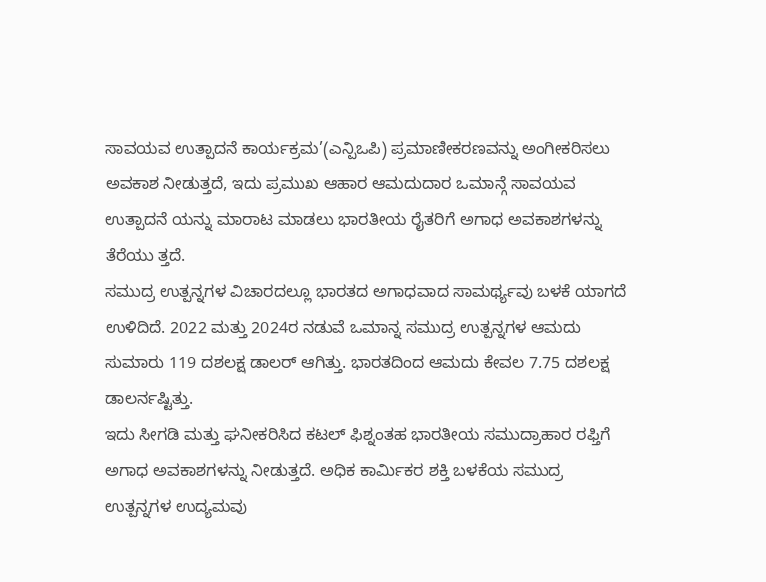ಸಾವಯವ ಉತ್ಪಾದನೆ ಕಾರ್ಯಕ್ರಮ’(ಎನ್ಪಿಒಪಿ) ಪ್ರಮಾಣೀಕರಣವನ್ನು ಅಂಗೀಕರಿಸಲು ಅವಕಾಶ ನೀಡುತ್ತದೆ, ಇದು ಪ್ರಮುಖ ಆಹಾರ ಆಮದುದಾರ ಒಮಾನ್ಗೆ ಸಾವಯವ ಉತ್ಪಾದನೆ ಯನ್ನು ಮಾರಾಟ ಮಾಡಲು ಭಾರತೀಯ ರೈತರಿಗೆ ಅಗಾಧ ಅವಕಾಶಗಳನ್ನು ತೆರೆಯು ತ್ತದೆ.
ಸಮುದ್ರ ಉತ್ಪನ್ನಗಳ ವಿಚಾರದಲ್ಲೂ ಭಾರತದ ಅಗಾಧವಾದ ಸಾಮರ್ಥ್ಯವು ಬಳಕೆ ಯಾಗದೆ ಉಳಿದಿದೆ. 2022 ಮತ್ತು 2024ರ ನಡುವೆ ಒಮಾನ್ನ ಸಮುದ್ರ ಉತ್ಪನ್ನಗಳ ಆಮದು ಸುಮಾರು 119 ದಶಲಕ್ಷ ಡಾಲರ್ ಆಗಿತ್ತು. ಭಾರತದಿಂದ ಆಮದು ಕೇವಲ 7.75 ದಶಲಕ್ಷ ಡಾಲರ್ನಷ್ಟಿತ್ತು.
ಇದು ಸೀಗಡಿ ಮತ್ತು ಘನೀಕರಿಸಿದ ಕಟಲ್ ಫಿಶ್ನಂತಹ ಭಾರತೀಯ ಸಮುದ್ರಾಹಾರ ರಫ್ತಿಗೆ ಅಗಾಧ ಅವಕಾಶಗಳನ್ನು ನೀಡುತ್ತದೆ. ಅಧಿಕ ಕಾರ್ಮಿಕರ ಶಕ್ತಿ ಬಳಕೆಯ ಸಮುದ್ರ ಉತ್ಪನ್ನಗಳ ಉದ್ಯಮವು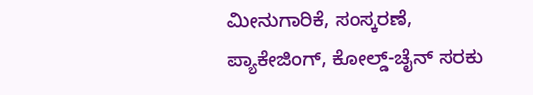ಮೀನುಗಾರಿಕೆ, ಸಂಸ್ಕರಣೆ, ಪ್ಯಾಕೇಜಿಂಗ್, ಕೋಲ್ಡ್-ಚೈನ್ ಸರಕು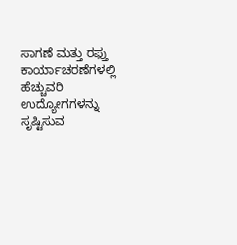ಸಾಗಣೆ ಮತ್ತು ರಫ್ತು ಕಾರ್ಯಾಚರಣೆಗಳಲ್ಲಿ ಹೆಚ್ಚುವರಿ ಉದ್ಯೋಗಗಳನ್ನು ಸೃಷ್ಟಿಸುವ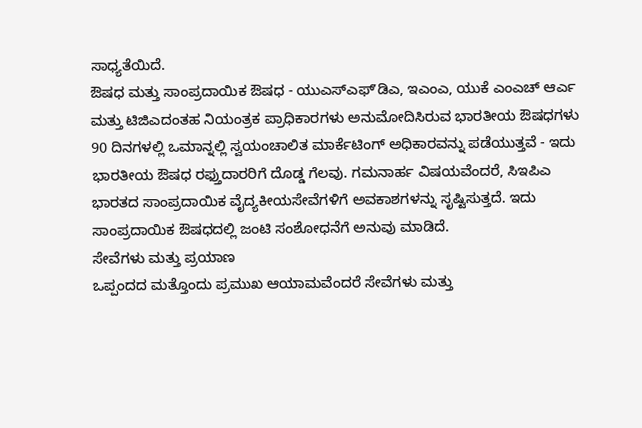ಸಾಧ್ಯತೆಯಿದೆ.
ಔಷಧ ಮತ್ತು ಸಾಂಪ್ರದಾಯಿಕ ಔಷಧ - ಯುಎಸ್ಎಫ್ʼಡಿಎ, ಇಎಂಎ, ಯುಕೆ ಎಂಎಚ್ ಆರ್ಎ ಮತ್ತು ಟಿಜಿಎದಂತಹ ನಿಯಂತ್ರಕ ಪ್ರಾಧಿಕಾರಗಳು ಅನುಮೋದಿಸಿರುವ ಭಾರತೀಯ ಔಷಧಗಳು 90 ದಿನಗಳಲ್ಲಿ ಒಮಾನ್ನಲ್ಲಿ ಸ್ವಯಂಚಾಲಿತ ಮಾರ್ಕೆಟಿಂಗ್ ಅಧಿಕಾರವನ್ನು ಪಡೆಯುತ್ತವೆ - ಇದು ಭಾರತೀಯ ಔಷಧ ರಫ್ತುದಾರರಿಗೆ ದೊಡ್ಡ ಗೆಲವು. ಗಮನಾರ್ಹ ವಿಷಯವೆಂದರೆ, ಸಿಇಪಿಎ ಭಾರತದ ಸಾಂಪ್ರದಾಯಿಕ ವೈದ್ಯಕೀಯಸೇವೆಗಳಿಗೆ ಅವಕಾಶಗಳನ್ನು ಸೃಷ್ಟಿಸುತ್ತದೆ. ಇದು ಸಾಂಪ್ರದಾಯಿಕ ಔಷಧದಲ್ಲಿ ಜಂಟಿ ಸಂಶೋಧನೆಗೆ ಅನುವು ಮಾಡಿದೆ.
ಸೇವೆಗಳು ಮತ್ತು ಪ್ರಯಾಣ
ಒಪ್ಪಂದದ ಮತ್ತೊಂದು ಪ್ರಮುಖ ಆಯಾಮವೆಂದರೆ ಸೇವೆಗಳು ಮತ್ತು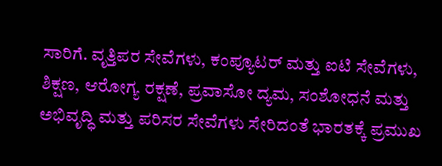ಸಾರಿಗೆ. ವೃತ್ತಿಪರ ಸೇವೆಗಳು, ಕಂಪ್ಯೂಟರ್ ಮತ್ತು ಐಟಿ ಸೇವೆಗಳು, ಶಿಕ್ಷಣ, ಆರೋಗ್ಯ ರಕ್ಷಣೆ, ಪ್ರವಾಸೋ ದ್ಯಮ, ಸಂಶೋಧನೆ ಮತ್ತು ಅಭಿವೃದ್ಧಿ ಮತ್ತು ಪರಿಸರ ಸೇವೆಗಳು ಸೇರಿದಂತೆ ಭಾರತಕ್ಕೆ ಪ್ರಮುಖ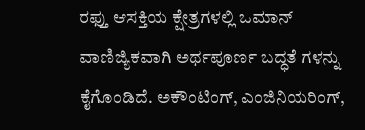ರಫ್ತು ಆಸಕ್ತಿಯ ಕ್ಷೇತ್ರಗಳಲ್ಲಿ ಒಮಾನ್ ವಾಣಿಜ್ಯಿಕವಾಗಿ ಅರ್ಥಪೂರ್ಣ ಬದ್ಧತೆ ಗಳನ್ನು ಕೈಗೊಂಡಿದೆ. ಅಕೌಂಟಿಂಗ್, ಎಂಜಿನಿಯರಿಂಗ್,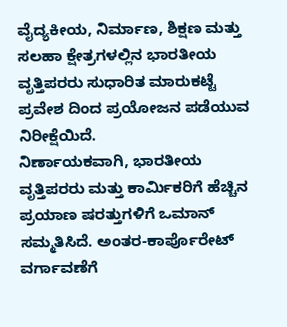ವೈದ್ಯಕೀಯ, ನಿರ್ಮಾಣ, ಶಿಕ್ಷಣ ಮತ್ತು ಸಲಹಾ ಕ್ಷೇತ್ರಗಳಲ್ಲಿನ ಭಾರತೀಯ ವೃತ್ತಿಪರರು ಸುಧಾರಿತ ಮಾರುಕಟ್ಟೆ ಪ್ರವೇಶ ದಿಂದ ಪ್ರಯೋಜನ ಪಡೆಯುವ ನಿರೀಕ್ಷೆಯಿದೆ.
ನಿರ್ಣಾಯಕವಾಗಿ, ಭಾರತೀಯ ವೃತ್ತಿಪರರು ಮತ್ತು ಕಾರ್ಮಿಕರಿಗೆ ಹೆಚ್ಚಿನ ಪ್ರಯಾಣ ಷರತ್ತುಗಳಿಗೆ ಒಮಾನ್ ಸಮ್ಮತಿಸಿದೆ. ಅಂತರ-ಕಾರ್ಪೊರೇಟ್ ವರ್ಗಾವಣೆಗೆ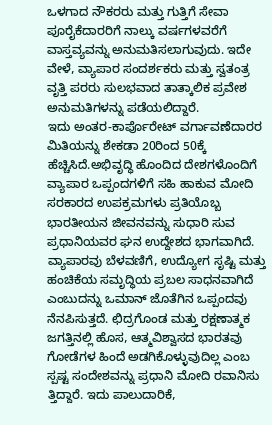ಒಳಗಾದ ನೌಕರರು ಮತ್ತು ಗುತ್ತಿಗೆ ಸೇವಾ ಪೂರೈಕೆದಾರರಿಗೆ ನಾಲ್ಕು ವರ್ಷಗಳವರೆಗೆ ವಾಸ್ತವ್ಯವನ್ನು ಅನುಮತಿಸಲಾಗುವುದು. ಇದೇ ವೇಳೆ, ವ್ಯಾಪಾರ ಸಂದರ್ಶಕರು ಮತ್ತು ಸ್ವತಂತ್ರ ವೃತ್ತಿ ಪರರು ಸುಲಭವಾದ ತಾತ್ಕಾಲಿಕ ಪ್ರವೇಶ ಅನುಮತಿಗಳನ್ನು ಪಡೆಯಲಿದ್ದಾರೆ.
ಇದು ಅಂತರ-ಕಾರ್ಪೊರೇಟ್ ವರ್ಗಾವಣೆದಾರರ ಮಿತಿಯನ್ನು ಶೇಕಡಾ 20ರಿಂದ 50ಕ್ಕೆ ಹೆಚ್ಚಿಸಿದೆ.ಅಭಿವೃದ್ಧಿ ಹೊಂದಿದ ದೇಶಗಳೊಂದಿಗೆ ವ್ಯಾಪಾರ ಒಪ್ಪಂದಗಳಿಗೆ ಸಹಿ ಹಾಕುವ ಮೋದಿ ಸರಕಾರದ ಉಪಕ್ರಮಗಳು ಪ್ರತಿಯೊಬ್ಬ ಭಾರತೀಯನ ಜೀವನವನ್ನು ಸುಧಾರಿ ಸುವ ಪ್ರಧಾನಿಯವರ ಘನ ಉದ್ದೇಶದ ಭಾಗವಾಗಿದೆ.
ವ್ಯಾಪಾರವು ಬೆಳವಣಿಗೆ, ಉದ್ಯೋಗ ಸೃಷ್ಟಿ ಮತ್ತು ಹಂಚಿಕೆಯ ಸಮೃದ್ಧಿಯ ಪ್ರಬಲ ಸಾಧನವಾಗಿದೆ ಎಂಬುದನ್ನು ಒಮಾನ್ ಜೊತೆಗಿನ ಒಪ್ಪಂದವು ನೆನಪಿಸುತ್ತದೆ. ಛಿದ್ರಗೊಂಡ ಮತ್ತು ರಕ್ಷಣಾತ್ಮಕ ಜಗತ್ತಿನಲ್ಲಿ ಹೊಸ, ಆತ್ಮವಿಶ್ವಾಸದ ಭಾರತವು ಗೋಡೆಗಳ ಹಿಂದೆ ಅಡಗಿಕೊಳ್ಳುವುದಿಲ್ಲ ಎಂಬ ಸ್ಪಷ್ಟ ಸಂದೇಶವನ್ನು ಪ್ರಧಾನಿ ಮೋದಿ ರವಾನಿಸು ತ್ತಿದ್ದಾರೆ. ಇದು ಪಾಲುದಾರಿಕೆ,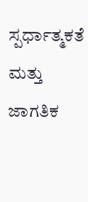ಸ್ಪರ್ಧಾತ್ಮಕತೆ ಮತ್ತು ಜಾಗತಿಕ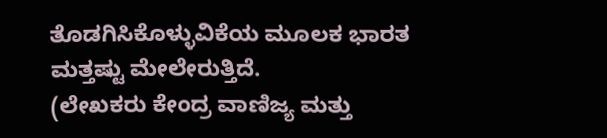ತೊಡಗಿಸಿಕೊಳ್ಳುವಿಕೆಯ ಮೂಲಕ ಭಾರತ ಮತ್ತಷ್ಟು ಮೇಲೇರುತ್ತಿದೆ.
(ಲೇಖಕರು ಕೇಂದ್ರ ವಾಣಿಜ್ಯ ಮತ್ತು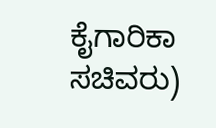ಕೈಗಾರಿಕಾ ಸಚಿವರು)